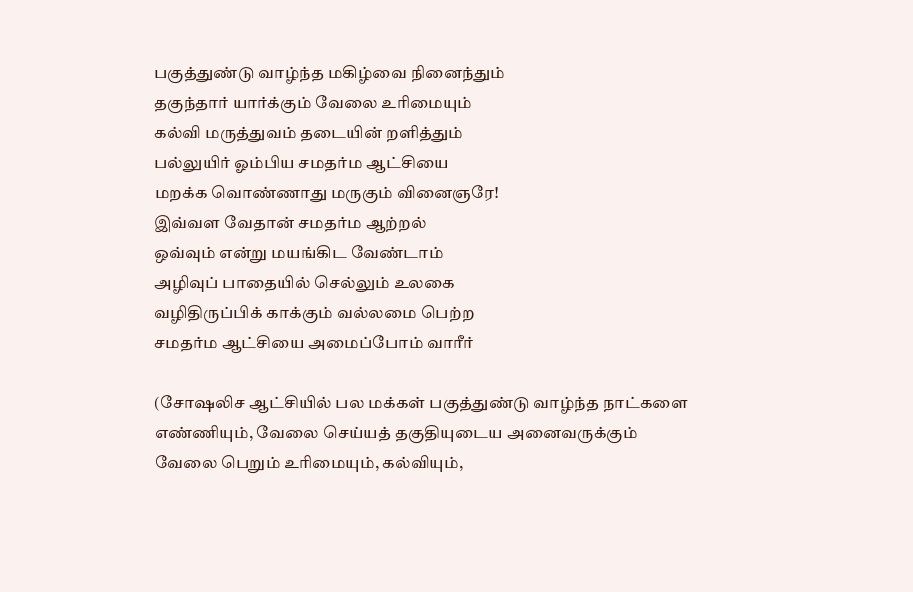பகுத்துண்டு வாழ்ந்த மகிழ்வை நினைந்தும்
தகுந்தார் யார்க்கும் வேலை உரிமையும்
கல்வி மருத்துவம் தடையின் றளித்தும்
பல்லுயிர் ஓம்பிய சமதர்ம ஆட்சியை
மறக்க வொண்ணாது மருகும் வினைஞரே!
இவ்வள வேதான் சமதர்ம ஆற்றல்
ஒவ்வும் என்று மயங்கிட வேண்டாம்
அழிவுப் பாதையில் செல்லும் உலகை
வழிதிருப்பிக் காக்கும் வல்லமை பெற்ற
சமதர்ம ஆட்சியை அமைப்போம் வாரீர்

(சோஷலிச ஆட்சியில் பல மக்கள் பகுத்துண்டு வாழ்ந்த நாட்களை எண்ணியும், வேலை செய்யத் தகுதியுடைய அனைவருக்கும் வேலை பெறும் உரிமையும், கல்வியும்,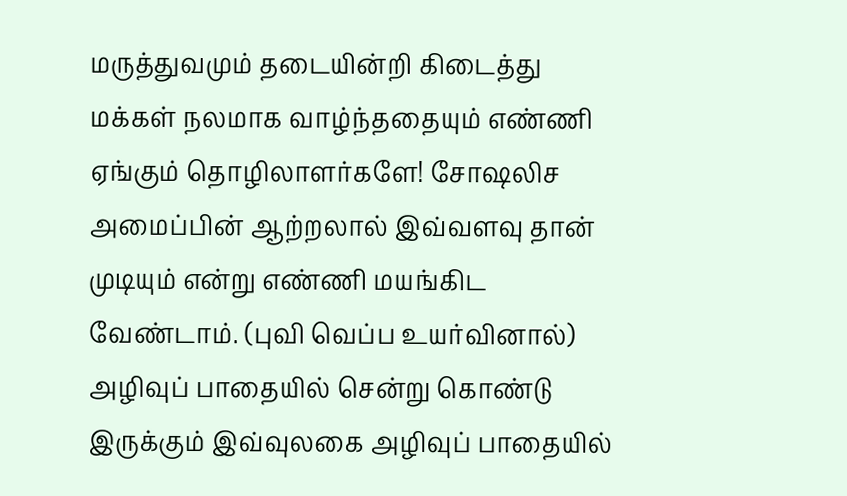மருத்துவமும் தடையின்றி கிடைத்து மக்கள் நலமாக வாழ்ந்ததையும் எண்ணி ஏங்கும் தொழிலாளர்களே! சோஷலிச அமைப்பின் ஆற்றலால் இவ்வளவு தான் முடியும் என்று எண்ணி மயங்கிட வேண்டாம். (புவி வெப்ப உயர்வினால்) அழிவுப் பாதையில் சென்று கொண்டு இருக்கும் இவ்வுலகை அழிவுப் பாதையில்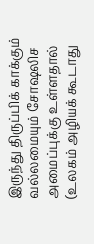இருந்து திருப்பிக் காக்கும் வல்லமையும் சோஷலிச அமைப்புக்கு உள்ளதால் (உலகம் அழியக் கூடாது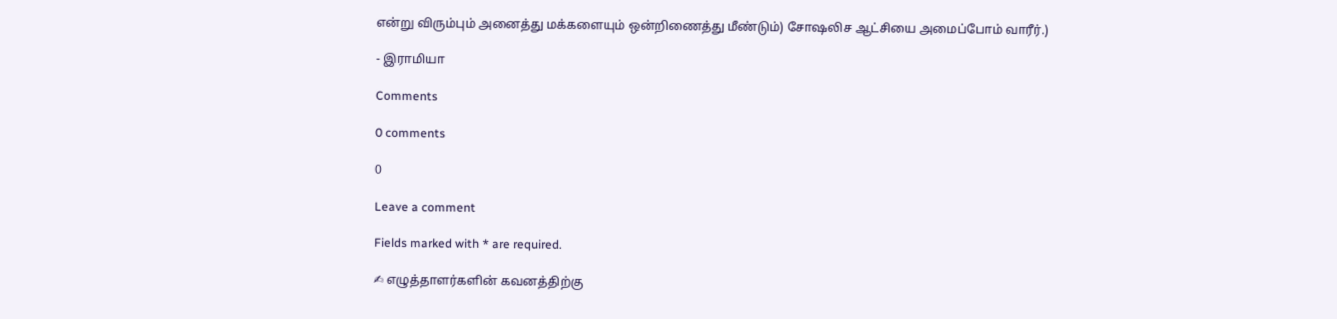என்று விரும்பும் அனைத்து மக்களையும் ஒன்றிணைத்து மீண்டும்) சோஷலிச ஆட்சியை அமைப்போம் வாரீர்.)

- இராமியா

Comments

0 comments

0

Leave a comment

Fields marked with * are required.

✍ எழுத்தாளர்களின் கவனத்திற்கு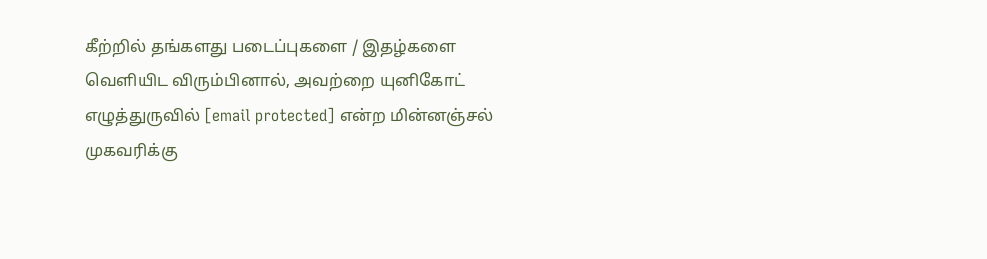கீற்றில் தங்களது படைப்புகளை / இதழ்களை வெளியிட விரும்பினால், அவற்றை யுனிகோட் எழுத்துருவில் [email protected] என்ற மின்னஞ்சல் முகவரிக்கு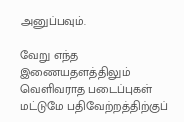அனுப்பவும்.

வேறு எந்த இணையதளத்திலும் வெளிவராத படைப்புகள் மட்டுமே பதிவேற்றத்திற்குப்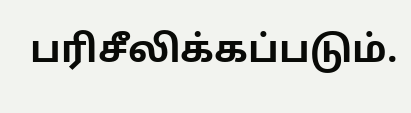பரிசீலிக்கப்படும்.